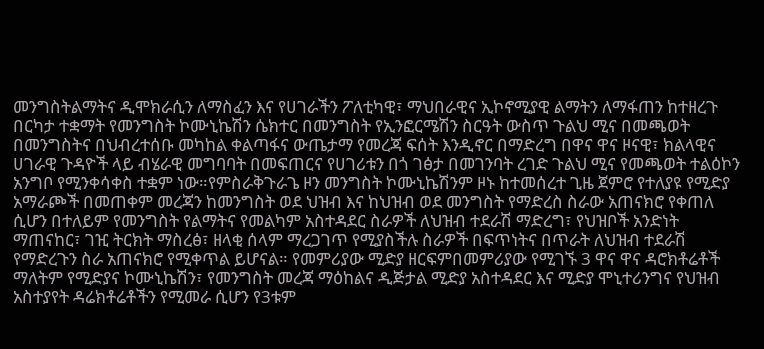መንግስትልማትና ዲሞክራሲን ለማስፈን እና የሀገራችን ፖለቲካዊ፣ ማህበራዊና ኢኮኖሚያዊ ልማትን ለማፋጠን ከተዘረጉ በርካታ ተቋማት የመንግስት ኮሙኒኬሽን ሴክተር በመንግስት የኢንፎርሜሽን ስርዓት ውስጥ ጉልህ ሚና በመጫወት በመንግስትና በህብረተሰቡ መካከል ቀልጣፋና ውጤታማ የመረጃ ፍሰት እንዲኖር በማድረግ በዋና ዋና ዞናዊ፣ ክልላዊና ሀገራዊ ጉዳዮች ላይ ብሄራዊ መግባባት በመፍጠርና የሀገሪቱን በጎ ገፅታ በመገንባት ረገድ ጉልህ ሚና የመጫወት ተልዕኮን አንግቦ የሚንቀሳቀስ ተቋም ነው።የምስራቅጉራጌ ዞን መንግስት ኮሙኒኬሽንም ዞኑ ከተመሰረተ ጊዜ ጀምሮ የተለያዩ የሚድያ አማራጮች በመጠቀም መረጃን ከመንግስት ወደ ህዝብ እና ከህዝብ ወደ መንግስት የማድረስ ስራው አጠናክሮ የቀጠለ ሲሆን በተለይም የመንግስት የልማትና የመልካም አስተዳደር ስራዎች ለህዝብ ተደራሽ ማድረግ፣ የህዝቦች አንድነት ማጠናከር፣ ገዢ ትርክት ማስረፅ፣ ዘላቂ ሰላም ማረጋገጥ የሚያስችሉ ስራዎች በፍጥነትና በጥራት ለህዝብ ተደራሽ የማድረጉን ስራ አጠናክሮ የሚቀጥል ይሆናል። የመምሪያው ሚድያ ዘርፍምበመምሪያው የሚገኙ 3 ዋና ዋና ዳሮክቶሬቶች ማለትም የሚድያና ኮሙኒኬሽን፣ የመንግስት መረጃ ማዕከልና ዲጅታል ሚድያ አስተዳደር እና ሚድያ ሞኒተሪንግና የህዝብ አስተያየት ዳሬክቶሬቶችን የሚመራ ሲሆን የ3ቱም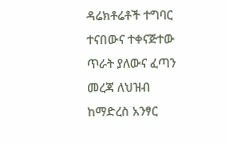ዳሬክቶሬቶች ተግባር ተናበውና ተቀናጅተው ጥራት ያለውና ፈጣን መረጃ ለህዝብ ከማድረስ አንፃር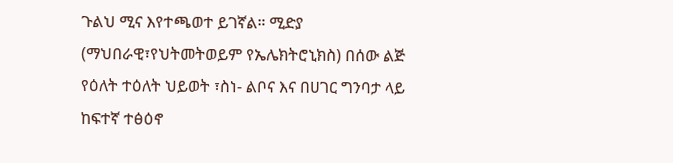ጉልህ ሚና እየተጫወተ ይገኛል። ሚድያ (ማህበራዊ፣የህትመትወይም የኤሌክትሮኒክስ) በሰው ልጅ የዕለት ተዕለት ህይወት ፣ስነ- ልቦና እና በሀገር ግንባታ ላይ ከፍተኛ ተፅዕኖ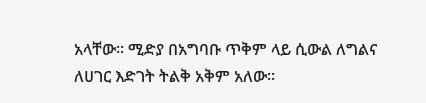አላቸው። ሚድያ በአግባቡ ጥቅም ላይ ሲውል ለግልና ለሀገር እድገት ትልቅ አቅም አለው።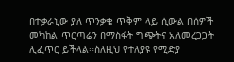በተቃራኒው ያለ ጥንቃቄ ጥቅም ላይ ሲውል በሰዎች መካከል ጥርጣሬን በማስፋት ግጭትና አለመረጋጋት ሊፈጥር ይችላል።ስለዚህ የተለያዩ የሚድያ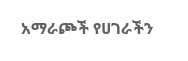አማራጮች የሀገራችን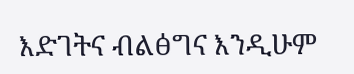እድገትና ብልፅግና እንዲሁም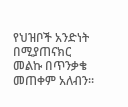የህዝቦች አንድነት በሚያጠናክር መልኩ በጥንቃቄ መጠቀም አለብን።